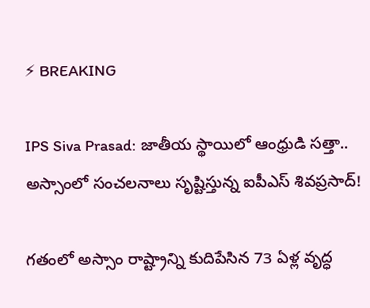⚡ BREAKING

IPS Siva Prasad: జాతీయ స్థాయిలో ఆంధ్రుడి సత్తా.. అస్సాంలో సంచలనాలు సృష్టిస్తున్న ఐపీఎస్ శివప్రసాద్!

గతంలో అస్సాం రాష్ట్రాన్ని కుదిపేసిన 73 ఏళ్ల వృద్ధ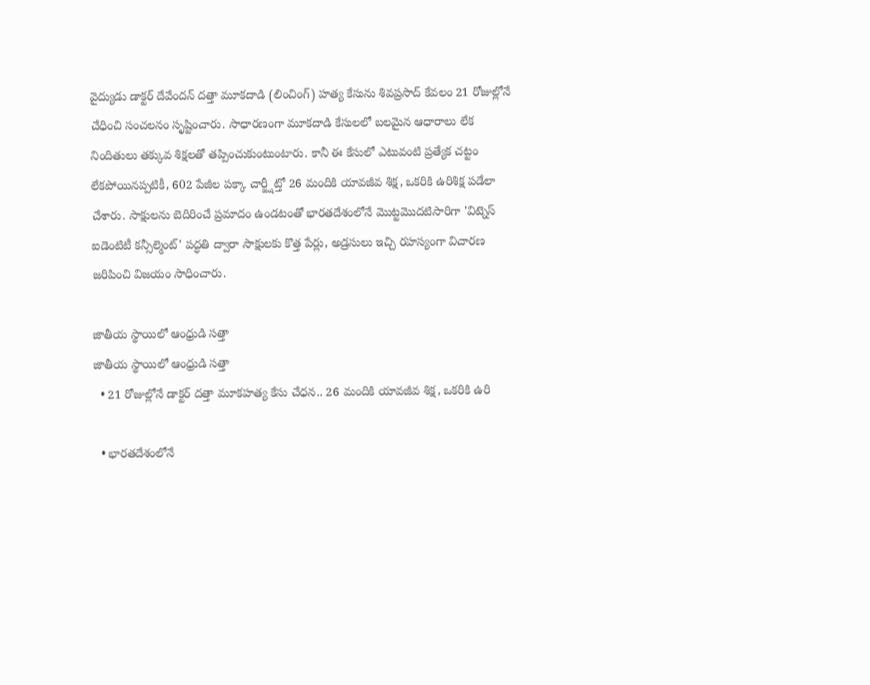వైద్యుడు డాక్టర్ దేవేందన్ దత్తా మూకదాడి (లించింగ్) హత్య కేసును శివప్రసాద్ కేవలం 21 రోజుల్లోనే చేధించి సంచలనం సృష్టించారు. సాధారణంగా మూకదాడి కేసులలో బలమైన ఆధారాలు లేక నిందితులు తక్కువ శిక్షలతో తప్పించుకుంటుంటారు. కానీ ఈ కేసులో ఎటువంటి ప్రత్యేక చట్టం లేకపోయినప్పటికీ, 602 పేజీల పక్కా చార్జ్షీట్తో 26 మందికి యావజీవ శిక్ష, ఒకరికి ఉరిశిక్ష పడేలా చేశారు. సాక్షులను బెదిరించే ప్రమాదం ఉండటంతో భారతదేశంలోనే మొట్టమొదటిసారిగా 'విట్నెస్ ఐడెంటిటీ కన్సీల్మెంట్' పద్ధతి ద్వారా సాక్షులకు కొత్త పేర్లు, అడ్రసులు ఇచ్చి రహస్యంగా విచారణ జరిపించి విజయం సాధించారు.

జాతీయ స్థాయిలో ఆంధ్రుడి సత్తా
జాతీయ స్థాయిలో ఆంధ్రుడి సత్తా
  • 21 రోజుల్లోనే డాక్టర్ దత్తా మూకహత్య కేసు చేధన.. 26 మందికి యావజీవ శిక్ష, ఒకరికి ఉరి

  • భారతదేశంలోనే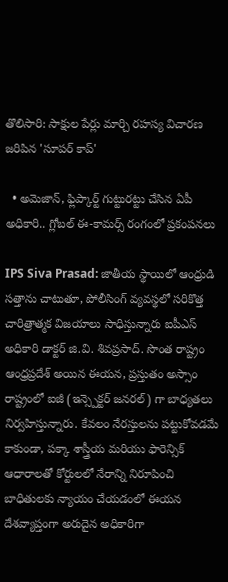తొలిసారి: సాక్షుల పేర్లు మార్చి రహస్య విచారణ జరిపిన 'సూపర్ కాప్'

  • అమెజాన్, ఫ్లిప్కార్ట్ గుట్టురట్టు చేసిన ఏపీ అధికారి.. గ్లోబల్ ఈ-కామర్స్ రంగంలో ప్రకంపనలు

IPS Siva Prasad: జాతీయ స్థాయిలో ఆంధ్రుడి సత్తాను చాటుతూ, పోలీసింగ్ వ్యవస్థలో సరికొత్త చారిత్రాత్మక విజయాలు సాధిస్తున్నారు ఐపీఎస్ అధికారి డాక్టర్ జి.వి. శివప్రసాద్. సొంత రాష్ట్రం ఆంధ్రప్రదేశ్ అయిన ఈయన, ప్రస్తుతం అస్సాం రాష్ట్రంలో ఐజీ (ఇన్స్పెక్టర్ జనరల్) గా బాధ్యతలు నిర్వహిస్తున్నారు. కేవలం నేరస్తులను పట్టుకోవడమే కాకుండా, పక్కా శాస్త్రీయ మరియు ఫారెన్సిక్ ఆధారాలతో కోర్టులలో నేరాన్ని నిరూపించి బాధితులకు న్యాయం చేయడంలో ఈయన దేశవ్యాప్తంగా అరుదైన అధికారిగా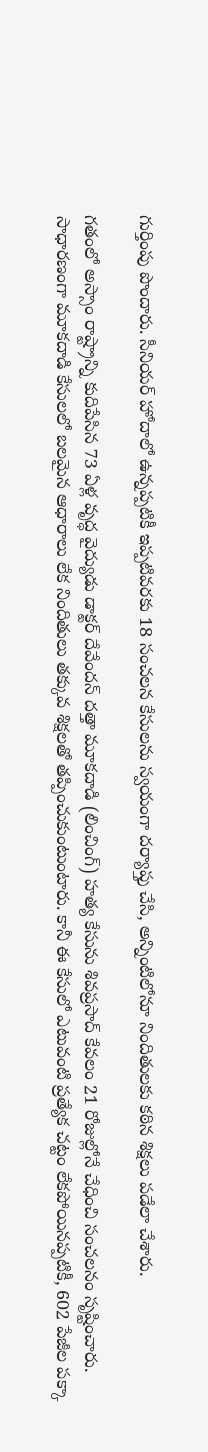గుర్తింపు పొందారు. సీనియర్ హోదాలో ఉన్నప్పటికీ ఇప్పటివరకు 18 సంచలన కేసులను స్వయంగా దర్యాప్తు చేసి, అన్నింటిలోనూ నిందితులకు కఠిన శిక్షలు పడేలా చేశారు.

గతంలో అస్సాం రాష్ట్రాన్ని కుదిపేసిన 73 ఏళ్ల వృద్ధ వైద్యుడు డాక్టర్ దేవేందన్ దత్తా మూకదాడి (లించింగ్) హత్య కేసును శివప్రసాద్ కేవలం 21 రోజుల్లోనే చేధించి సంచలనం సృష్టించారు. సాధారణంగా మూకదాడి కేసులలో బలమైన ఆధారాలు లేక నిందితులు తక్కువ శిక్షలతో తప్పించుకుంటుంటారు. కానీ ఈ కేసులో ఎటువంటి ప్రత్యేక చట్టం లేకపోయినప్పటికీ, 602 పేజీల పక్కా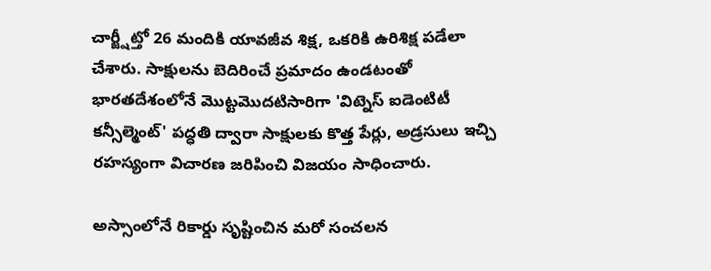చార్జ్షీట్తో 26 మందికి యావజీవ శిక్ష, ఒకరికి ఉరిశిక్ష పడేలా చేశారు. సాక్షులను బెదిరించే ప్రమాదం ఉండటంతో భారతదేశంలోనే మొట్టమొదటిసారిగా 'విట్నెస్ ఐడెంటిటీ కన్సీల్మెంట్' పద్ధతి ద్వారా సాక్షులకు కొత్త పేర్లు, అడ్రసులు ఇచ్చి రహస్యంగా విచారణ జరిపించి విజయం సాధించారు.

అస్సాంలోనే రికార్డు సృష్టించిన మరో సంచలన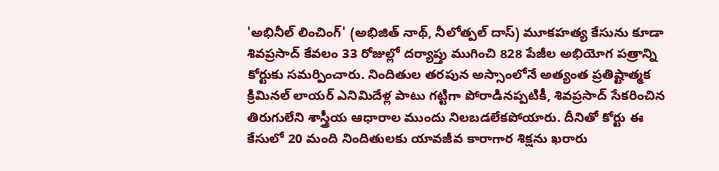'అభినీల్ లించింగ్' (అభిజిత్ నాథ్, నీలోత్పల్ దాస్) మూకహత్య కేసును కూడా శివప్రసాద్ కేవలం 33 రోజుల్లో దర్యాప్తు ముగించి 828 పేజీల అభియోగ పత్రాన్ని కోర్టుకు సమర్పించారు. నిందితుల తరపున అస్సాంలోనే అత్యంత ప్రతిష్టాత్మక క్రిమినల్ లాయర్ ఎనిమిదేళ్ల పాటు గట్టిగా పోరాడినప్పటికీ, శివప్రసాద్ సేకరించిన తిరుగులేని శాస్త్రీయ ఆధారాల ముందు నిలబడలేకపోయారు. దీనితో కోర్టు ఈ కేసులో 20 మంది నిందితులకు యావజీవ కారాగార శిక్షను ఖరారు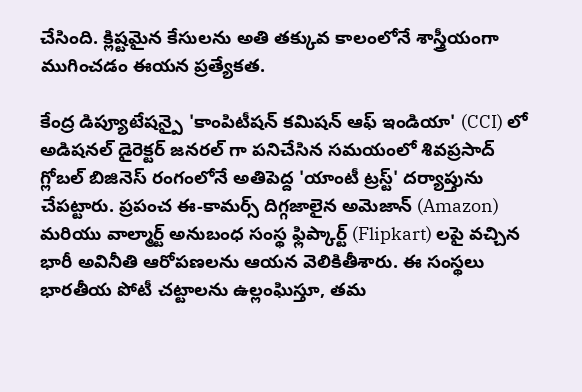చేసింది. క్లిష్టమైన కేసులను అతి తక్కువ కాలంలోనే శాస్త్రీయంగా ముగించడం ఈయన ప్రత్యేకత.

కేంద్ర డిప్యూటేషన్పై 'కాంపిటీషన్ కమిషన్ ఆఫ్ ఇండియా' (CCI) లో అడిషనల్ డైరెక్టర్ జనరల్ గా పనిచేసిన సమయంలో శివప్రసాద్ గ్లోబల్ బిజినెస్ రంగంలోనే అతిపెద్ద 'యాంటీ ట్రస్ట్' దర్యాప్తును చేపట్టారు. ప్రపంచ ఈ-కామర్స్ దిగ్గజాలైన అమెజాన్ (Amazon) మరియు వాల్మార్ట్ అనుబంధ సంస్థ ఫ్లిప్కార్ట్ (Flipkart) లపై వచ్చిన భారీ అవినీతి ఆరోపణలను ఆయన వెలికితీశారు. ఈ సంస్థలు భారతీయ పోటీ చట్టాలను ఉల్లంఘిస్తూ, తమ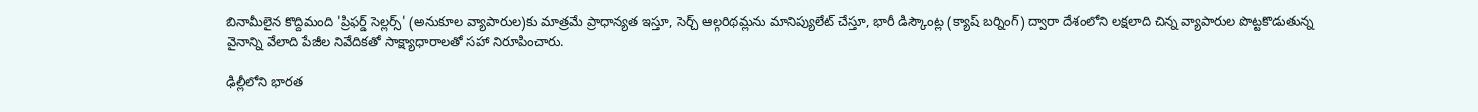బినామీలైన కొద్దిమంది 'ప్రిఫర్డ్ సెల్లర్స్' (అనుకూల వ్యాపారుల)కు మాత్రమే ప్రాధాన్యత ఇస్తూ, సెర్చ్ ఆల్గరిథమ్లను మానిప్యులేట్ చేస్తూ, భారీ డిస్కౌంట్ల (క్యాష్ బర్నింగ్) ద్వారా దేశంలోని లక్షలాది చిన్న వ్యాపారుల పొట్టకొడుతున్న వైనాన్ని వేలాది పేజీల నివేదికతో సాక్ష్యాధారాలతో సహా నిరూపించారు.

ఢిల్లీలోని భారత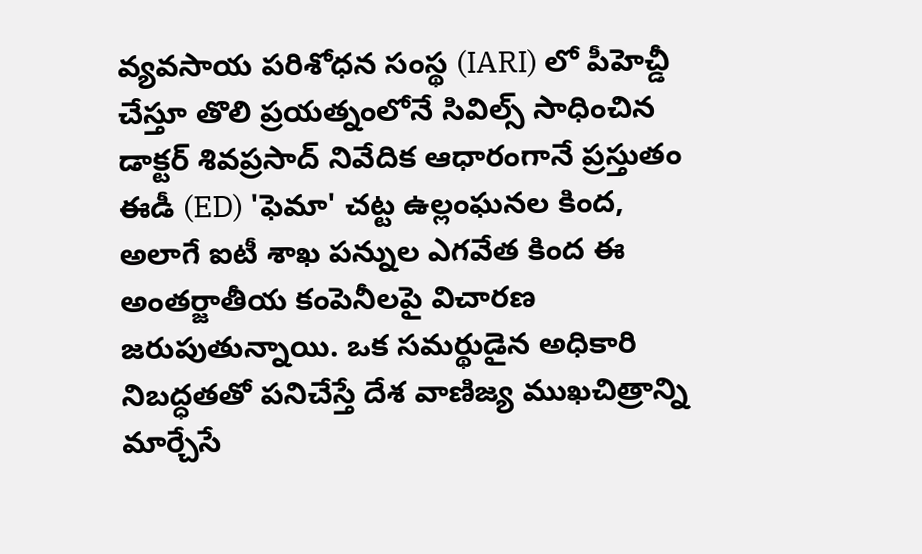వ్యవసాయ పరిశోధన సంస్థ (IARI) లో పీహెచ్డీ చేస్తూ తొలి ప్రయత్నంలోనే సివిల్స్ సాధించిన డాక్టర్ శివప్రసాద్ నివేదిక ఆధారంగానే ప్రస్తుతం ఈడీ (ED) 'ఫెమా' చట్ట ఉల్లంఘనల కింద, అలాగే ఐటీ శాఖ పన్నుల ఎగవేత కింద ఈ అంతర్జాతీయ కంపెనీలపై విచారణ జరుపుతున్నాయి. ఒక సమర్థుడైన అధికారి నిబద్ధతతో పనిచేస్తే దేశ వాణిజ్య ముఖచిత్రాన్ని మార్చేసే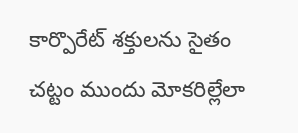కార్పొరేట్ శక్తులను సైతం చట్టం ముందు మోకరిల్లేలా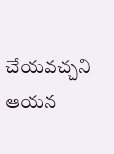చేయవచ్చని ఆయన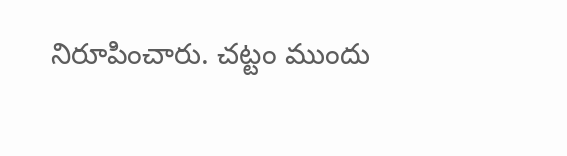నిరూపించారు. చట్టం ముందు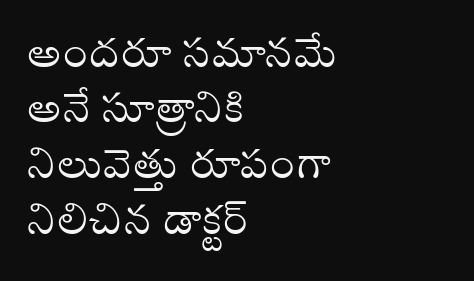అందరూ సమానమే అనే సూత్రానికి నిలువెత్తు రూపంగా నిలిచిన డాక్టర్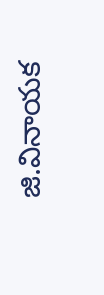జి.వినాయక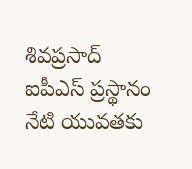శివప్రసాద్ ఐపీఎస్ ప్రస్థానం నేటి యువతకు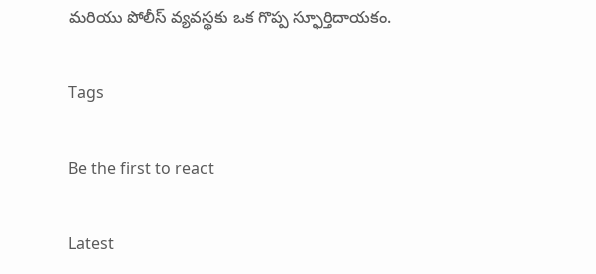మరియు పోలీస్ వ్యవస్థకు ఒక గొప్ప స్ఫూర్తిదాయకం.

Tags

Be the first to react

Latest